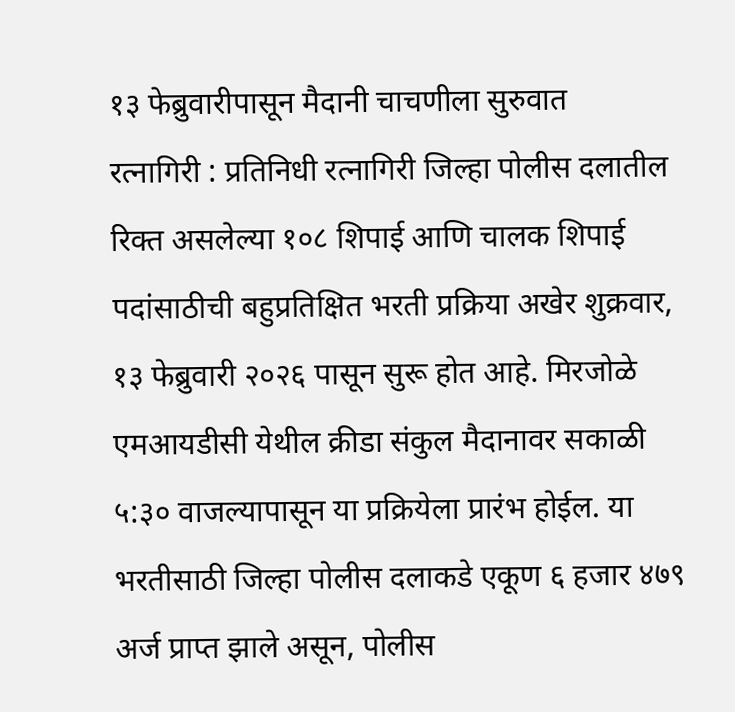१३ फेब्रुवारीपासून मैदानी चाचणीला सुरुवात
रत्नागिरी : प्रतिनिधी रत्नागिरी जिल्हा पोलीस दलातील रिक्त असलेल्या १०८ शिपाई आणि चालक शिपाई पदांसाठीची बहुप्रतिक्षित भरती प्रक्रिया अखेर शुक्रवार, १३ फेब्रुवारी २०२६ पासून सुरू होत आहे. मिरजोळे एमआयडीसी येथील क्रीडा संकुल मैदानावर सकाळी ५:३० वाजल्यापासून या प्रक्रियेला प्रारंभ होईल. या भरतीसाठी जिल्हा पोलीस दलाकडे एकूण ६ हजार ४७९ अर्ज प्राप्त झाले असून, पोलीस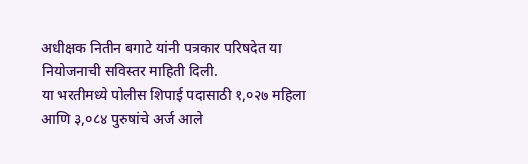अधीक्षक नितीन बगाटे यांनी पत्रकार परिषदेत या नियोजनाची सविस्तर माहिती दिली.
या भरतीमध्ये पोलीस शिपाई पदासाठी १,०२७ महिला आणि ३,०८४ पुरुषांचे अर्ज आले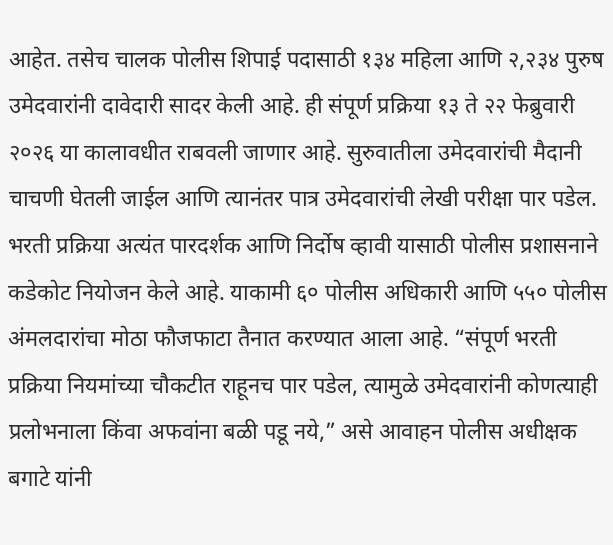आहेत. तसेच चालक पोलीस शिपाई पदासाठी १३४ महिला आणि २,२३४ पुरुष उमेदवारांनी दावेदारी सादर केली आहे. ही संपूर्ण प्रक्रिया १३ ते २२ फेब्रुवारी २०२६ या कालावधीत राबवली जाणार आहे. सुरुवातीला उमेदवारांची मैदानी चाचणी घेतली जाईल आणि त्यानंतर पात्र उमेदवारांची लेखी परीक्षा पार पडेल.
भरती प्रक्रिया अत्यंत पारदर्शक आणि निर्दोष व्हावी यासाठी पोलीस प्रशासनाने कडेकोट नियोजन केले आहे. याकामी ६० पोलीस अधिकारी आणि ५५० पोलीस अंमलदारांचा मोठा फौजफाटा तैनात करण्यात आला आहे. “संपूर्ण भरती प्रक्रिया नियमांच्या चौकटीत राहूनच पार पडेल, त्यामुळे उमेदवारांनी कोणत्याही प्रलोभनाला किंवा अफवांना बळी पडू नये,” असे आवाहन पोलीस अधीक्षक बगाटे यांनी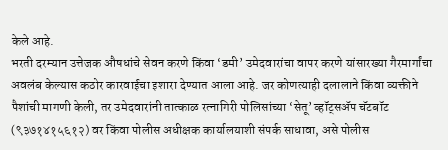केले आहे.
भरती दरम्यान उत्तेजक औषधांचे सेवन करणे किंवा ‘डमी’ उमेदवारांचा वापर करणे यांसारख्या गैरमार्गांचा अवलंब केल्यास कठोर कारवाईचा इशारा देण्यात आला आहे. जर कोणत्याही दलालाने किंवा व्यक्तीने पैशांची मागणी केली, तर उमेदवारांनी तात्काळ रत्नागिरी पोलिसांच्या ‘सेतू’ व्हॉट्सॲप चॅटबॉट (९३७१४१५६१२) वर किंवा पोलीस अधीक्षक कार्यालयाशी संपर्क साधावा, असे पोलीस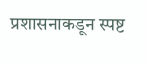प्रशासनाकडून स्पष्ट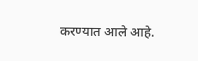करण्यात आले आहे.